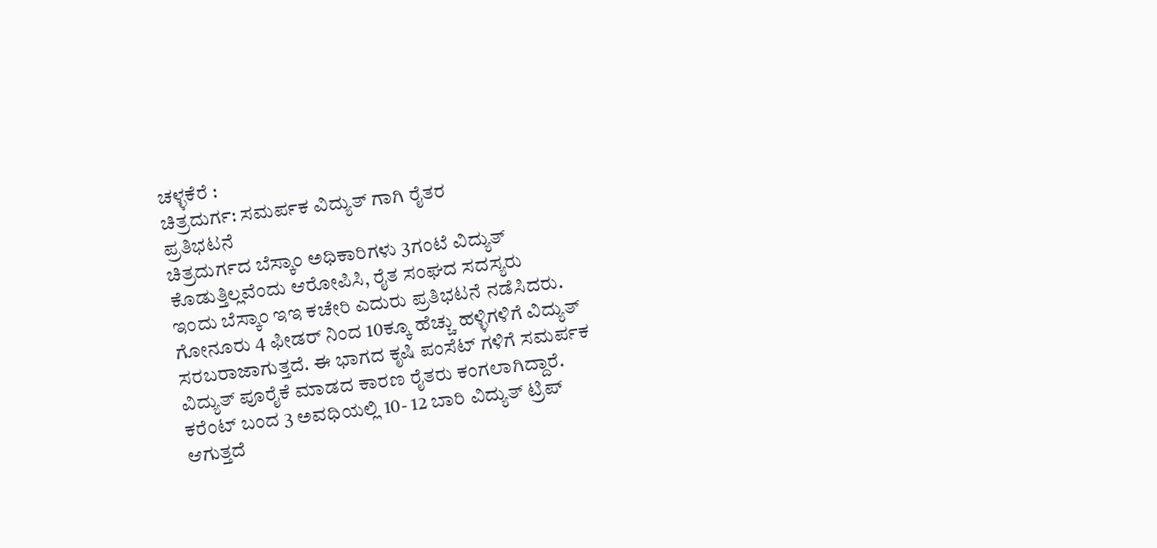ಚಳ್ಳಕೆರೆ :
ಚಿತ್ರದುರ್ಗ: ಸಮರ್ಪಕ ವಿದ್ಯುತ್ ಗಾಗಿ ರೈತರ
ಪ್ರತಿಭಟನೆ
ಚಿತ್ರದುರ್ಗದ ಬೆಸ್ಕಾಂ ಅಧಿಕಾರಿಗಳು 3ಗಂಟೆ ವಿದ್ಯುತ್
ಕೊಡುತ್ತಿಲ್ಲವೆಂದು ಆರೋಪಿಸಿ, ರೈತ ಸಂಘದ ಸದಸ್ಯರು
ಇಂದು ಬೆಸ್ಕಾಂ ಇಇ ಕಚೇರಿ ಎದುರು ಪ್ರತಿಭಟನೆ ನಡೆಸಿದರು.
ಗೋನೂರು 4 ಫೀಡರ್ ನಿಂದ 10ಕ್ಕೂ ಹೆಚ್ಚು ಹಳ್ಳಿಗಳಿಗೆ ವಿದ್ಯುತ್
ಸರಬರಾಜಾಗುತ್ತದೆ. ಈ ಭಾಗದ ಕೃಷಿ ಪಂಸೆಟ್ ಗಳಿಗೆ ಸಮರ್ಪಕ
ವಿದ್ಯುತ್ ಪೂರೈಕೆ ಮಾಡದ ಕಾರಣ ರೈತರು ಕಂಗಲಾಗಿದ್ದಾರೆ.
ಕರೆಂಟ್ ಬಂದ 3 ಅವಧಿಯಲ್ಲಿ 10- 12 ಬಾರಿ ವಿದ್ಯುತ್ ಟ್ರಿಪ್
ಆಗುತ್ತದೆ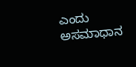ಎಂದು ಅಸಮಾಧಾನ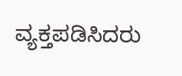ವ್ಯಕ್ತಪಡಿಸಿದರು